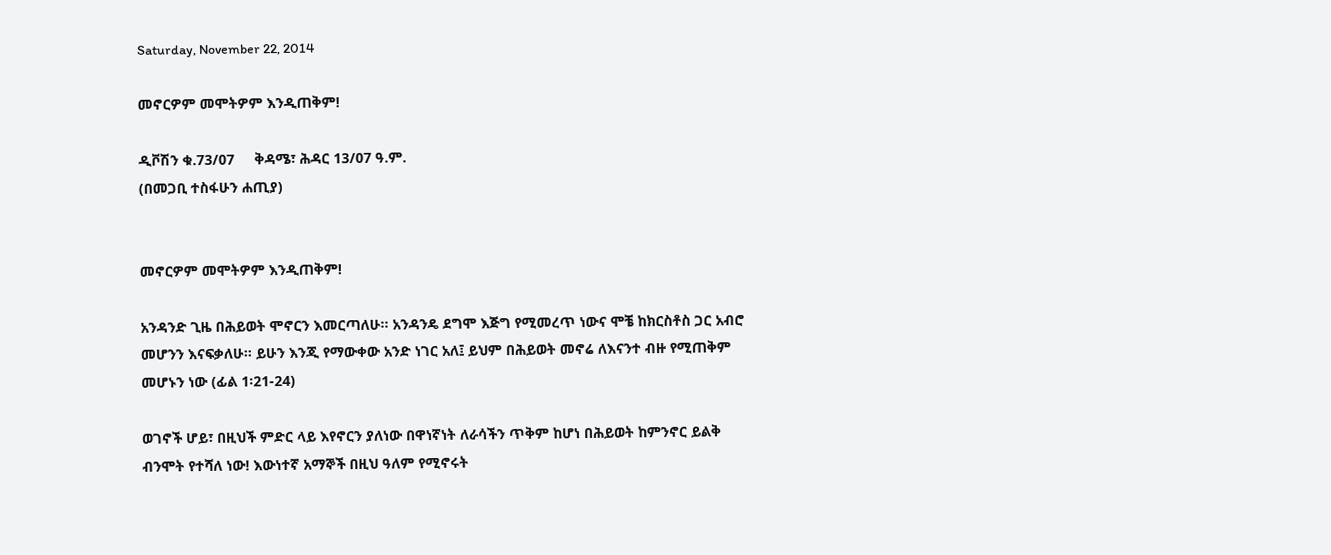Saturday, November 22, 2014

መኖርዎም መሞትዎም እንዲጠቅም!

ዲቮሽን ቁ.73/07     ቅዳሜ፣ ሕዳር 13/07 ዓ.ም.
(በመጋቢ ተስፋሁን ሐጢያ)


መኖርዎም መሞትዎም እንዲጠቅም!

አንዳንድ ጊዜ በሕይወት ሞኖርን እመርጣለሁ፡፡ አንዳንዴ ደግሞ እጅግ የሚመረጥ ነውና ሞቼ ከክርስቶስ ጋር አብሮ መሆንን እናፍቃለሁ፡፡ ይሁን እንጂ የማውቀው አንድ ነገር አለ፤ ይህም በሕይወት መኖሬ ለእናንተ ብዙ የሚጠቅም መሆኑን ነው (ፊል 1፡21-24)

ወገኖች ሆይ፣ በዚህች ምድር ላይ እየኖርን ያለነው በዋነኛነት ለራሳችን ጥቅም ከሆነ በሕይወት ከምንኖር ይልቅ ብንሞት የተሻለ ነው! እውነተኛ አማኞች በዚህ ዓለም የሚኖሩት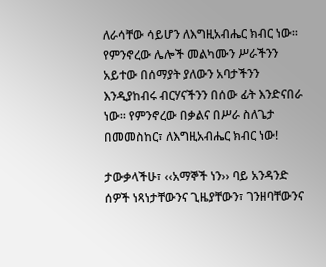ለራሳቸው ሳይሆን ለእግዚአብሔር ክብር ነው፡፡ የምንኖረው ሌሎች መልካሙን ሥራችንን አይተው በሰማያት ያለውን አባታችንን እንዲያከብሩ ብርሃናችንን በሰው ፊት እንድናበራ ነው፡፡ የምንኖረው በቃልና በሥራ ስለጌታ በመመስከር፣ ለእግዚአብሔር ክብር ነው!

ታውቃላችሁ፣ ‹‹አማኞች ነን›› ባይ አንዳንድ ሰዎች ነጻነታቸውንና ጊዜያቸውን፣ ገንዘባቸውንና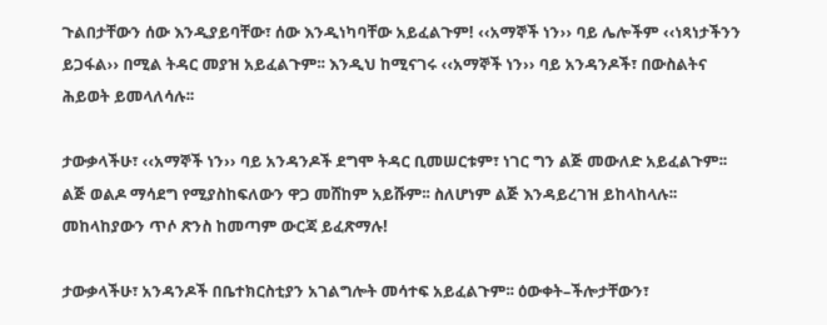ጉልበታቸውን ሰው እንዲያይባቸው፣ ሰው እንዲነካባቸው አይፈልጉም! ‹‹አማኞች ነን›› ባይ ሌሎችም ‹‹ነጻነታችንን ይጋፋል›› በሚል ትዳር መያዝ አይፈልጉም፡፡ እንዲህ ከሚናገሩ ‹‹አማኞች ነን›› ባይ አንዳንዶች፣ በውስልትና ሕይወት ይመላለሳሉ፡፡

ታውቃላችሁ፣ ‹‹አማኞች ነን›› ባይ አንዳንዶች ደግሞ ትዳር ቢመሠርቱም፣ ነገር ግን ልጅ መውለድ አይፈልጉም፡፡ ልጅ ወልዶ ማሳደግ የሚያስከፍለውን ዋጋ መሸከም አይሹም፡፡ ስለሆነም ልጅ እንዳይረገዝ ይከላከላሉ፡፡ መከላከያውን ጥሶ ጽንስ ከመጣም ውርጃ ይፈጽማሉ!

ታውቃላችሁ፣ አንዳንዶች በቤተክርስቲያን አገልግሎት መሳተፍ አይፈልጉም፡፡ ዕውቀት–ችሎታቸውን፣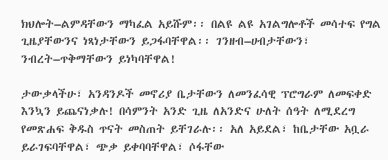ክህሎት–ልምዳቸውን ማካፈል አይሹም፡፡ በልዩ ልዩ አገልግሎቶች መሳተፍ የግል ጊዜያቸውንና ነጻነታቸውን ይጋፋባቸዋል፡፡ ገንዘብ–ሀብታቸውን፣ ንብረት–ጥቅማቸውን ይነካባቸዋል!

ታውቃላችሁ፣ አንዳንዶች መኖሪያ ቤታቸውን ለመንፈሳዊ ፕሮግራም ለመፍቀድ እንኳን ይጨናነቃሉ! በሳምንት አንድ ጊዜ ለአንድና ሁለት ሰዓት ለሚደረግ የመጽሐፍ ቅዱስ ጥናት መስጠት ይቸገራሉ፡፡ አለ አይደል፣ ከቤታቸው አቧራ ይራገፍባቸዋል፣ ጭቃ ይቀባባቸዋል፣ ሶፋቸው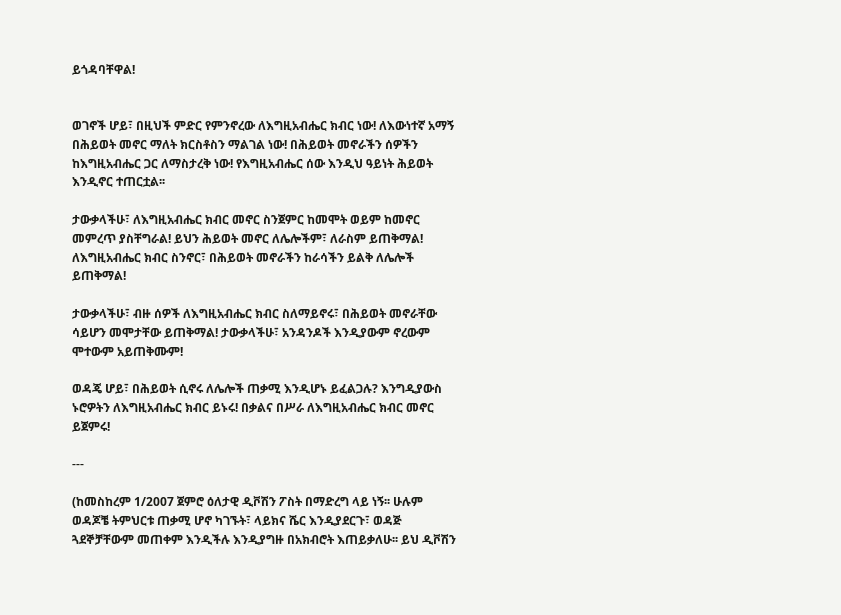ይጎዳባቸዋል!


ወገኖች ሆይ፣ በዚህች ምድር የምንኖረው ለእግዚአብሔር ክብር ነው! ለእውነተኛ አማኝ በሕይወት መኖር ማለት ክርስቶስን ማልገል ነው! በሕይወት መኖራችን ሰዎችን ከእግዚአብሔር ጋር ለማስታረቅ ነው! የእግዚአብሔር ሰው እንዲህ ዓይነት ሕይወት እንዲኖር ተጠርቷል፡፡

ታውቃላችሁ፣ ለእግዚአብሔር ክብር መኖር ስንጀምር ከመሞት ወይም ከመኖር መምረጥ ያስቸግራል! ይህን ሕይወት መኖር ለሌሎችም፣ ለራስም ይጠቅማል! ለእግዚአብሔር ክብር ስንኖር፣ በሕይወት መኖራችን ከራሳችን ይልቅ ለሌሎች ይጠቅማል!

ታውቃላችሁ፣ ብዙ ሰዎች ለእግዚአብሔር ክብር ስለማይኖሩ፣ በሕይወት መኖራቸው ሳይሆን መሞታቸው ይጠቅማል! ታውቃላችሁ፣ አንዳንዶች እንዲያውም ኖረውም ሞተውም አይጠቅሙም!

ወዳጄ ሆይ፣ በሕይወት ሲኖሩ ለሌሎች ጠቃሚ እንዲሆኑ ይፈልጋሉ? እንግዲያውስ ኑሮዎትን ለእግዚአብሔር ክብር ይኑሩ! በቃልና በሥራ ለእግዚአብሔር ክብር መኖር ይጀምሩ!

---

(ከመስከረም 1/2007 ጀምሮ ዕለታዊ ዲቮሽን ፖስት በማድረግ ላይ ነኝ፡፡ ሁሉም ወዳጆቼ ትምህርቱ ጠቃሚ ሆኖ ካገኙት፣ ላይክና ሼር እንዲያደርጉ፣ ወዳጅ ጓደኞቻቸውም መጠቀም እንዲችሉ እንዲያግዙ በአክብሮት እጠይቃለሁ፡፡ ይህ ዲቮሽን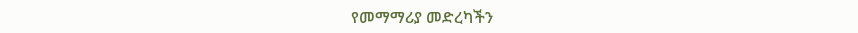የመማማሪያ መድረካችን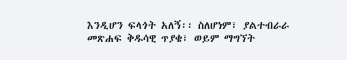እንዲሆን ፍላጎት አለኝ፡፡ ስለሆነም፣ ያልተብራራ መጽሐፍ ቅዱሳዊ ጥያቄ፣ ወይም ማግኘት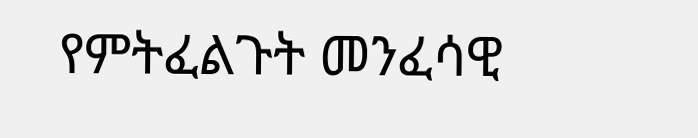የምትፈልጉት መንፈሳዊ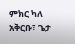ምክር ካለ አቅርቡ፣ ጌታ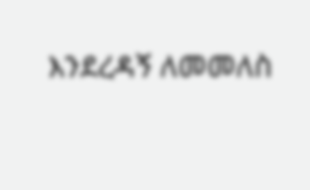እንደረዳኝ ለመመለስ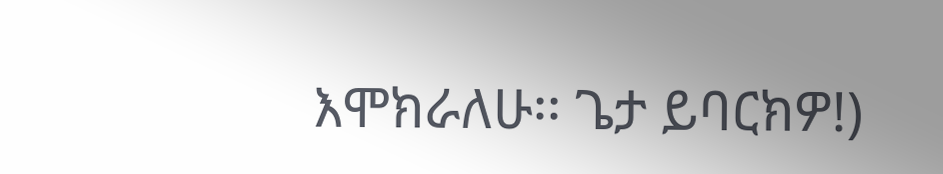እሞክራለሁ፡፡ ጌታ ይባርክዎ!)